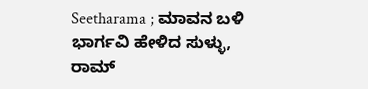Seetharama ; ಮಾವನ ಬಳಿ ಭಾರ್ಗವಿ ಹೇಳಿದ ಸುಳ್ಳು, ರಾಮ್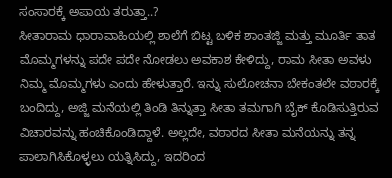ಸಂಸಾರಕ್ಕೆ ಅಪಾಯ ತರುತ್ತಾ..?
ಸೀತಾರಾಮ ಧಾರಾವಾಹಿಯಲ್ಲಿ ಶಾಲೆಗೆ ಬಿಟ್ಟ ಬಳಿಕ ಶಾಂತಜ್ಜಿ ಮತ್ತು ಮೂರ್ತಿ ತಾತ ಮೊಮ್ಮಗಳನ್ನು ಪದೇ ಪದೇ ನೋಡಲು ಅವಕಾಶ ಕೇಳಿದ್ದು, ರಾಮ ಸೀತಾ ಅವಳು ನಿಮ್ಮ ಮೊಮ್ಮಗಳು ಎಂದು ಹೇಳುತ್ತಾರೆ. ಇನ್ನು ಸುಲೋಚನಾ ಬೇಕಂತಲೇ ವಠಾರಕ್ಕೆ ಬಂದಿದ್ದು, ಅಜ್ಜಿ ಮನೆಯಲ್ಲಿ ತಿಂಡಿ ತಿನ್ನುತ್ತಾ ಸೀತಾ ತಮಗಾಗಿ ಬೈಕ್ ಕೊಡಿಸುತ್ತಿರುವ ವಿಚಾರವನ್ನು ಹಂಚಿಕೊಂಡಿದ್ದಾಳೆ. ಅಲ್ಲದೇ, ವಠಾರದ ಸೀತಾ ಮನೆಯನ್ನು ತನ್ನ ಪಾಲಾಗಿಸಿಕೊಳ್ಳಲು ಯತ್ನಿಸಿದ್ದು, ಇದರಿಂದ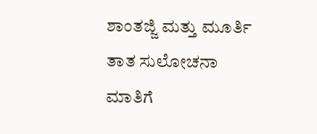ಶಾಂತಜ್ಜಿ ಮತ್ತು ಮೂರ್ತಿ ತಾತ ಸುಲೋಚನಾ ಮಾತಿಗೆ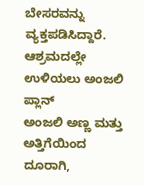ಬೇಸರವನ್ನು ವ್ಯಕ್ತಪಡಿಸಿದ್ದಾರೆ.
ಆಶ್ರಮದಲ್ಲೇ ಉಳಿಯಲು ಅಂಜಲಿ ಪ್ಲಾನ್
ಅಂಜಲಿ ಅಣ್ಣ ಮತ್ತು ಅತ್ತಿಗೆಯಿಂದ ದೂರಾಗಿ,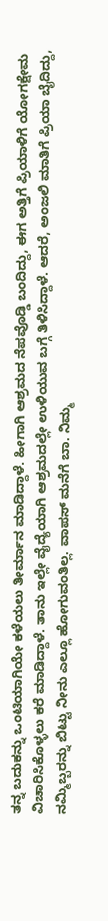ತನ್ನ ಬದುಕನ್ನು ಒಂಟಿಯಾಗಿಯೇ ಕಳೆಯಲು ತೀರ್ಮಾನ ಮಾಡಿದ್ದಾಳೆ. ಹೀಗಾಗಿ ಆಶ್ರಮದ ನೆಪವೊಡ್ಡಿ ಬಂದಿದ್ದು, ಈಗ ಅತ್ತಿಗೆ ಪ್ರಿಯಾಳಿಗೆ ಯೋಗಕ್ಷೇಮ ವಿಚಾರಿಸಿಕೊಳ್ಳಲು ಕರೆ ಮಾಡಿದ್ದಾಳೆ. ತಾನು ಇಲ್ಲೇ ವೈದ್ಯೆಯಾಗಿ ಆಶ್ರಮದಲ್ಲೇ ಉಳಿಯುವ ಬಗ್ಗೆ ತಿಳಿಸಿದ್ದಾಳೆ. ಆದರೆ, ಅಂಜಲಿ ಮಾತಿಗೆ ಪ್ರಿಯಾ ಬೈದಿದ್ದು, ನಮ್ಮಿಬ್ಬರನ್ನು ಬಿಟ್ಟು ನೀನು ಎಲ್ಲೂ ಹೋಗುವಂತಿಲ್ಲ. ವಾಪಸ್ ಮನೆಗೆ ಬಾ. ನಿಮ್ಮ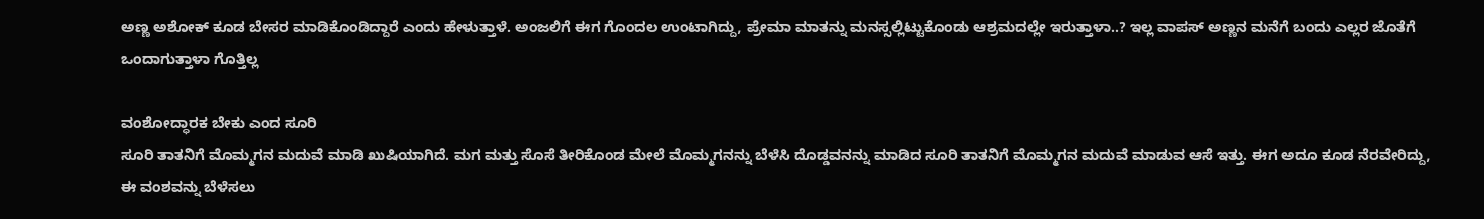ಅಣ್ಣ ಅಶೋಕ್ ಕೂಡ ಬೇಸರ ಮಾಡಿಕೊಂಡಿದ್ದಾರೆ ಎಂದು ಹೇಳುತ್ತಾಳೆ. ಅಂಜಲಿಗೆ ಈಗ ಗೊಂದಲ ಉಂಟಾಗಿದ್ದು, ಪ್ರೇಮಾ ಮಾತನ್ನು ಮನಸ್ಸಲ್ಲಿಟ್ಟುಕೊಂಡು ಆಶ್ರಮದಲ್ಲೇ ಇರುತ್ತಾಳಾ..? ಇಲ್ಲ ವಾಪಸ್ ಅಣ್ಣನ ಮನೆಗೆ ಬಂದು ಎಲ್ಲರ ಜೊತೆಗೆ ಒಂದಾಗುತ್ತಾಳಾ ಗೊತ್ತಿಲ್ಲ

ವಂಶೋದ್ಧಾರಕ ಬೇಕು ಎಂದ ಸೂರಿ
ಸೂರಿ ತಾತನಿಗೆ ಮೊಮ್ಮಗನ ಮದುವೆ ಮಾಡಿ ಖುಷಿಯಾಗಿದೆ. ಮಗ ಮತ್ತು ಸೊಸೆ ತೀರಿಕೊಂಡ ಮೇಲೆ ಮೊಮ್ಮಗನನ್ನು ಬೆಳೆಸಿ ದೊಡ್ಡವನನ್ನು ಮಾಡಿದ ಸೂರಿ ತಾತನಿಗೆ ಮೊಮ್ಮಗನ ಮದುವೆ ಮಾಡುವ ಆಸೆ ಇತ್ತು. ಈಗ ಅದೂ ಕೂಡ ನೆರವೇರಿದ್ದು, ಈ ವಂಶವನ್ನು ಬೆಳೆಸಲು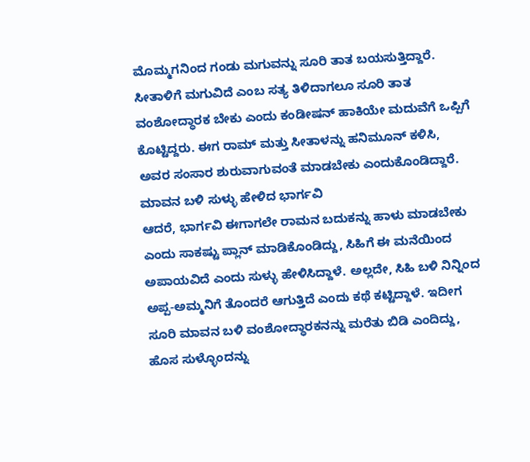ಮೊಮ್ಮಗನಿಂದ ಗಂಡು ಮಗುವನ್ನು ಸೂರಿ ತಾತ ಬಯಸುತ್ತಿದ್ದಾರೆ. ಸೀತಾಳಿಗೆ ಮಗುವಿದೆ ಎಂಬ ಸತ್ಯ ತಿಳಿದಾಗಲೂ ಸೂರಿ ತಾತ ವಂಶೋದ್ಧಾರಕ ಬೇಕು ಎಂದು ಕಂಡೀಷನ್ ಹಾಕಿಯೇ ಮದುವೆಗೆ ಒಪ್ಪಿಗೆ ಕೊಟ್ಟಿದ್ದರು. ಈಗ ರಾಮ್ ಮತ್ತು ಸೀತಾಳನ್ನು ಹನಿಮೂನ್ ಕಳಿಸಿ, ಅವರ ಸಂಸಾರ ಶುರುವಾಗುವಂತೆ ಮಾಡಬೇಕು ಎಂದುಕೊಂಡಿದ್ದಾರೆ.
ಮಾವನ ಬಳಿ ಸುಳ್ಳು ಹೇಳಿದ ಭಾರ್ಗವಿ
ಆದರೆ, ಭಾರ್ಗವಿ ಈಗಾಗಲೇ ರಾಮನ ಬದುಕನ್ನು ಹಾಳು ಮಾಡಬೇಕು ಎಂದು ಸಾಕಷ್ಟು ಪ್ಲಾನ್ ಮಾಡಿಕೊಂಡಿದ್ದು, ಸಿಹಿಗೆ ಈ ಮನೆಯಿಂದ ಅಪಾಯವಿದೆ ಎಂದು ಸುಳ್ಳು ಹೇಳಿಸಿದ್ದಾಳೆ. ಅಲ್ಲದೇ, ಸಿಹಿ ಬಳಿ ನಿನ್ನಿಂದ ಅಪ್ಪ-ಅಮ್ಮನಿಗೆ ತೊಂದರೆ ಆಗುತ್ತಿದೆ ಎಂದು ಕಥೆ ಕಟ್ಟಿದ್ದಾಳೆ. ಇದೀಗ ಸೂರಿ ಮಾವನ ಬಳಿ ವಂಶೋದ್ಧಾರಕನನ್ನು ಮರೆತು ಬಿಡಿ ಎಂದಿದ್ದು, ಹೊಸ ಸುಳ್ಳೊಂದನ್ನು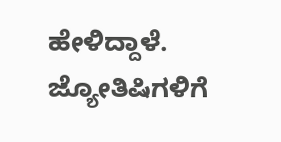ಹೇಳಿದ್ದಾಳೆ. ಜ್ಯೋತಿಷಿಗಳಿಗೆ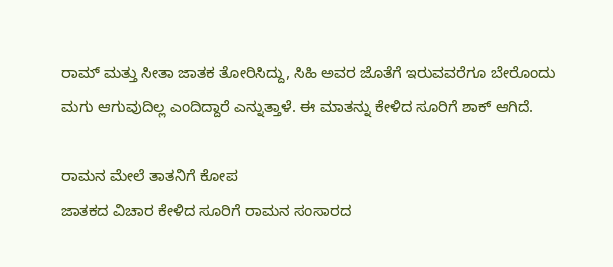ರಾಮ್ ಮತ್ತು ಸೀತಾ ಜಾತಕ ತೋರಿಸಿದ್ದು, ಸಿಹಿ ಅವರ ಜೊತೆಗೆ ಇರುವವರೆಗೂ ಬೇರೊಂದು ಮಗು ಆಗುವುದಿಲ್ಲ ಎಂದಿದ್ದಾರೆ ಎನ್ನುತ್ತಾಳೆ. ಈ ಮಾತನ್ನು ಕೇಳಿದ ಸೂರಿಗೆ ಶಾಕ್ ಆಗಿದೆ.

ರಾಮನ ಮೇಲೆ ತಾತನಿಗೆ ಕೋಪ
ಜಾತಕದ ವಿಚಾರ ಕೇಳಿದ ಸೂರಿಗೆ ರಾಮನ ಸಂಸಾರದ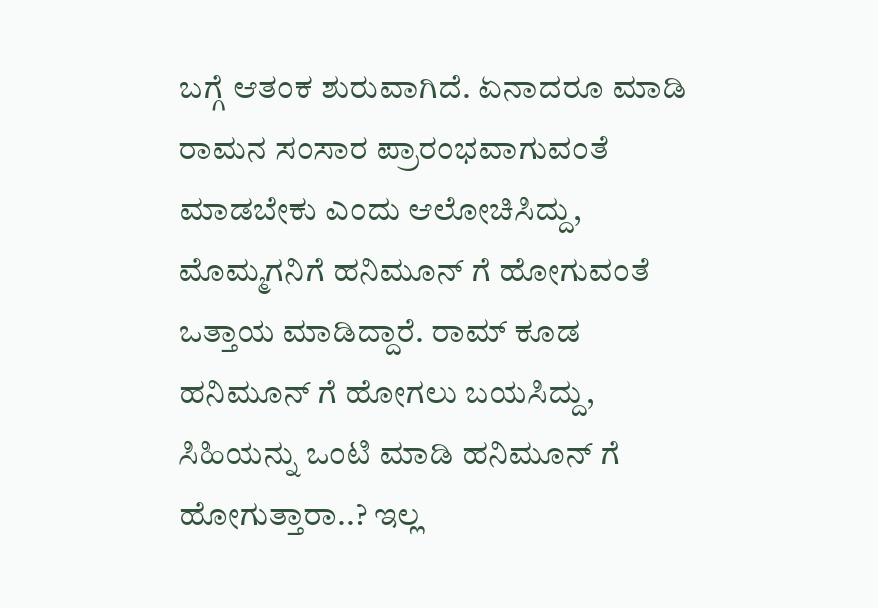ಬಗ್ಗೆ ಆತಂಕ ಶುರುವಾಗಿದೆ. ಏನಾದರೂ ಮಾಡಿ ರಾಮನ ಸಂಸಾರ ಪ್ರಾರಂಭವಾಗುವಂತೆ ಮಾಡಬೇಕು ಎಂದು ಆಲೋಚಿಸಿದ್ದು, ಮೊಮ್ಮಗನಿಗೆ ಹನಿಮೂನ್ ಗೆ ಹೋಗುವಂತೆ ಒತ್ತಾಯ ಮಾಡಿದ್ದಾರೆ. ರಾಮ್ ಕೂಡ ಹನಿಮೂನ್ ಗೆ ಹೋಗಲು ಬಯಸಿದ್ದು, ಸಿಹಿಯನ್ನು ಒಂಟಿ ಮಾಡಿ ಹನಿಮೂನ್ ಗೆ ಹೋಗುತ್ತಾರಾ..? ಇಲ್ಲ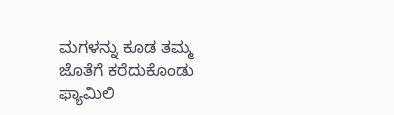ಮಗಳನ್ನು ಕೂಡ ತಮ್ಮ ಜೊತೆಗೆ ಕರೆದುಕೊಂಡು ಫ್ಯಾಮಿಲಿ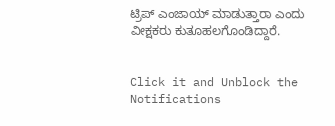ಟ್ರಿಪ್ ಎಂಜಾಯ್ ಮಾಡುತ್ತಾರಾ ಎಂದು ವೀಕ್ಷಕರು ಕುತೂಹಲಗೊಂಡಿದ್ದಾರೆ.


Click it and Unblock the Notifications